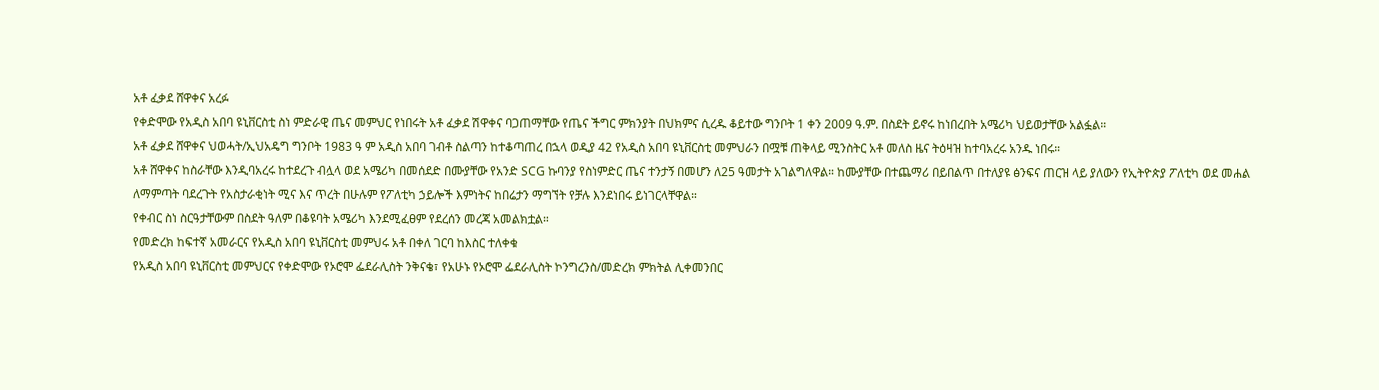አቶ ፈቃደ ሸዋቀና አረፉ
የቀድሞው የአዲስ አበባ ዩኒቨርስቲ ስነ ምድራዊ ጤና መምህር የነበሩት አቶ ፈቃደ ሽዋቀና ባጋጠማቸው የጤና ችግር ምክንያት በህክምና ሲረዱ ቆይተው ግንቦት 1 ቀን 2009 ዓ.ም. በስደት ይኖሩ ከነበረበት አሜሪካ ህይወታቸው አልፏል።
አቶ ፈቃደ ሸዋቀና ህወሓት/ኢህአዴግ ግንቦት 1983 ዓ ም አዲስ አበባ ገብቶ ስልጣን ከተቆጣጠረ በኋላ ወዲያ 42 የአዲስ አበባ ዩኒቨርስቲ መምህራን በሟቹ ጠቅላይ ሚንስትር አቶ መለስ ዜና ትዕዛዝ ከተባአረሩ አንዱ ነበሩ።
አቶ ሸዋቀና ከስራቸው እንዲባአረሩ ከተደረጉ ብሏላ ወደ አሜሪካ በመሰደድ በሙያቸው የአንድ SCG ኩባንያ የስነምድር ጤና ተንታኝ በመሆን ለ25 ዓመታት አገልግለዋል። ከሙያቸው በተጨማሪ በይበልጥ በተለያዩ ፅንፍና ጠርዝ ላይ ያለውን የኢትዮጵያ ፖለቲካ ወደ መሐል ለማምጣት ባደረጉት የአስታራቂነት ሚና እና ጥረት በሁሉም የፖለቲካ ኃይሎች እምነትና ከበሬታን ማግኘት የቻሉ እንደነበሩ ይነገርላቸዋል።
የቀብር ስነ ስርዓታቸውም በስደት ዓለም በቆዩባት አሜሪካ እንደሚፈፀም የደረሰን መረጃ አመልክቷል።
የመድረክ ከፍተኛ አመራርና የአዲስ አበባ ዩኒቨርስቲ መምህሩ አቶ በቀለ ገርባ ከእስር ተለቀቁ
የአዲስ አበባ ዩኒቨርስቲ መምህርና የቀድሞው የኦሮሞ ፌደራሊስት ንቅናቄ፣ የአሁኑ የኦሮሞ ፌደራሊስት ኮንግረንስ/መድረክ ምክትል ሊቀመንበር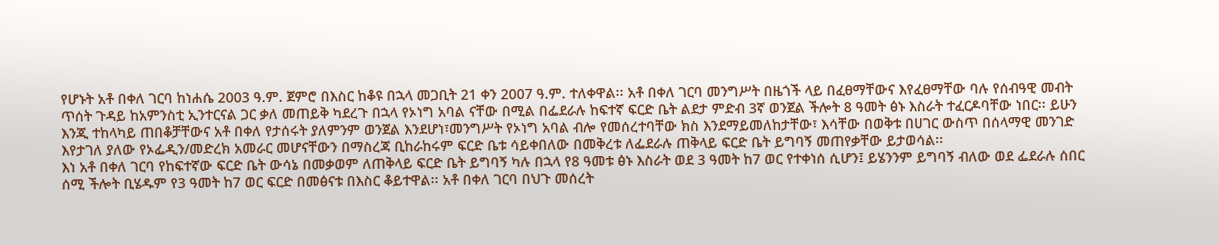የሆኑት አቶ በቀለ ገርባ ከነሐሴ 2003 ዓ.ም. ጀምሮ በእስር ከቆዩ በኋላ መጋቢት 21 ቀን 2007 ዓ.ም. ተለቀዋል፡፡ አቶ በቀለ ገርባ መንግሥት በዜጎች ላይ በፈፀማቸውና እየፈፀማቸው ባሉ የሰብዓዊ መብት ጥሰት ጉዳይ ከአምንስቲ ኢንተርናል ጋር ቃለ መጠይቅ ካደረጉ በኋላ የኦነግ አባል ናቸው በሚል በፌደራሉ ከፍተኛ ፍርድ ቤት ልደታ ምድብ 3ኛ ወንጀል ችሎት 8 ዓመት ፅኑ እስራት ተፈርዶባቸው ነበር፡፡ ይሁን እንጂ ተከላካይ ጠበቆቻቸውና አቶ በቀለ የታሰሩት ያለምንም ወንጀል እንደሆነ፣መንግሥት የኦነግ አባል ብሎ የመሰረተባቸው ክስ እንደማይመለከታቸው፣ እሳቸው በወቅቱ በሀገር ውስጥ በሰላማዊ መንገድ እየታገለ ያለው የኦፌዲን/መድረክ አመራር መሆናቸውን በማስረጃ ቢከራከሩም ፍርድ ቤቱ ሳይቀበለው በመቅረቱ ለፌደራሉ ጠቅላይ ፍርድ ቤት ይግባኝ መጠየቃቸው ይታወሳል፡፡
እነ አቶ በቀለ ገርባ የከፍተኛው ፍርድ ቤት ውሳኔ በመቃወም ለጠቅላይ ፍርድ ቤት ይግባኝ ካሉ በኋላ የ8 ዓመቱ ፅኑ እስራት ወደ 3 ዓመት ከ7 ወር የተቀነሰ ሲሆን፤ ይሄንንም ይግባኝ ብለው ወደ ፌደራሉ ሰበር ሰሚ ችሎት ቢሄዱም የ3 ዓመት ከ7 ወር ፍርድ በመፅናቱ በእስር ቆይተዋል፡፡ አቶ በቀለ ገርባ በህጉ መሰረት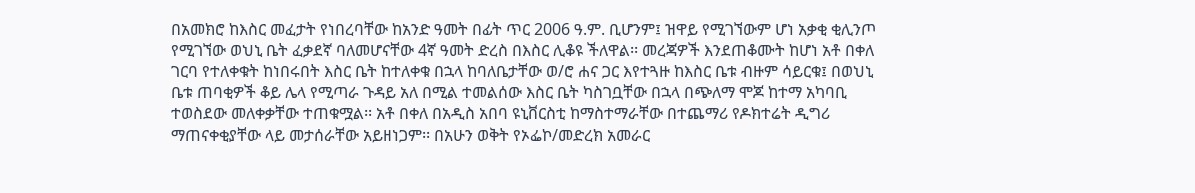በአመክሮ ከእስር መፈታት የነበረባቸው ከአንድ ዓመት በፊት ጥር 2006 ዓ.ም. ቢሆንም፤ ዝዋይ የሚገኘውም ሆነ አቃቂ ቂሊንጦ የሚገኘው ወህኒ ቤት ፈቃደኛ ባለመሆናቸው 4ኛ ዓመት ድረስ በእስር ሊቆዩ ችለዋል፡፡ መረጃዎች እንደጠቆሙት ከሆነ አቶ በቀለ ገርባ የተለቀቁት ከነበሩበት እስር ቤት ከተለቀቁ በኋላ ከባለቤታቸው ወ/ሮ ሐና ጋር እየተጓዙ ከእስር ቤቱ ብዙም ሳይርቁ፤ በወህኒ ቤቱ ጠባቂዎች ቆይ ሌላ የሚጣራ ጉዳይ አለ በሚል ተመልሰው እስር ቤት ካስገቧቸው በኋላ በጭለማ ሞጆ ከተማ አካባቢ ተወስደው መለቀቃቸው ተጠቁሟል፡፡ አቶ በቀለ በአዲስ አበባ ዩኒቨርስቲ ከማስተማራቸው በተጨማሪ የዶክተሬት ዲግሪ ማጠናቀቂያቸው ላይ መታሰራቸው አይዘነጋም፡፡ በአሁን ወቅት የኦፌኮ/መድረክ አመራር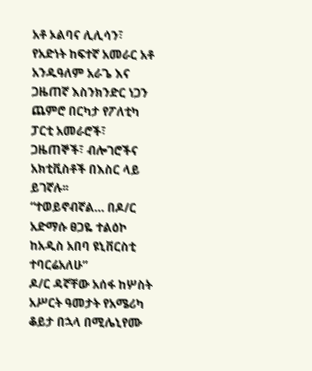አቶ ኦልባና ሊሊሳን፣ የአድነት ከፍተኛ አመራር አቶ አንዱዓለም አራጌ እና ጋዜጠኛ እስንክንድር ነጋን ጨምሮ በርካታ የፖለቲካ ፓርቲ አመራሮች፣ ጋዜጠኞች፣ ብሎገሮችና አክቲቪስቶች በእስር ላይ ይገኛሉ፡፡
“ተወይኖብኛል… በዶ/ር አድማሱ ፀጋዬ ተልዕኮ ከአዲስ አበባ ዩኒቨርስቲ ተባርሬአለሁ”
ዶ/ር ዳኛቸው አሰፋ ከሦስት አሥርት ዓመታት የአሜሪካ ቆይታ በኋላ በሚሌኒየሙ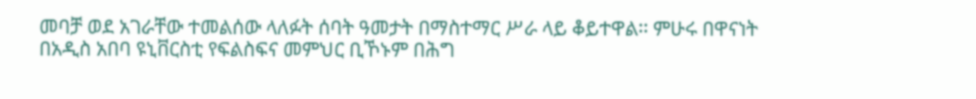መባቻ ወደ አገራቸው ተመልሰው ላለፉት ሰባት ዓመታት በማስተማር ሥራ ላይ ቆይተዋል፡፡ ምሁሩ በዋናነት በአዲስ አበባ ዩኒቨርስቲ የፍልስፍና መምህር ቢኾኑም በሕግ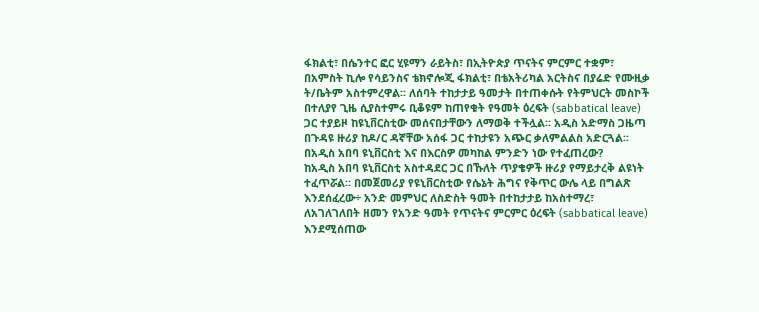ፋክልቲ፣ በሴንተር ፎር ሂዩማን ራይትስ፣ በኢትዮጵያ ጥናትና ምርምር ተቋም፣ በአምስት ኪሎ የሳይንስና ቴክኖሎጂ ፋክልቲ፣ በቴአትሪካል አርትስና በያሬድ የሙዚቃ ት/ቤትም አስተምረዋል፡፡ ለሰባት ተከታታይ ዓመታት በተጠቀሱት የትምህርት መስኮች በተለያየ ጊዜ ሲያስተምሩ ቢቆዩም ከጠየቁት የዓመት ዕረፍት (sabbatical leave) ጋር ተያይዞ ከዩኒቨርስቲው መሰናበታቸውን ለማወቅ ተችሏል፡፡ አዲስ አድማስ ጋዜጣ በጉዳዩ ዙሪያ ከዶ/ር ዳኛቸው አሰፋ ጋር ተከታዩን አጭር ቃለምልልስ አድርጓል፡፡
በአዲስ አበባ ዩኒቨርስቲ እና በእርስዎ መካከል ምንድን ነው የተፈጠረው?
ከአዲስ አበባ ዩኒቨርስቲ አስተዳደር ጋር በኹለት ጥያቄዎች ዙሪያ የማይታረቅ ልዩነት ተፈጥሯል፡፡ በመጀመሪያ የዩኒቨርስቲው የሴኔት ሕግና የቅጥር ውሌ ላይ በግልጽ እንደሰፈረው÷ አንድ መምህር ለስድስት ዓመት በተከታታይ ከአስተማረ፣ ለአገለገለበት ዘመን የአንድ ዓመት የጥናትና ምርምር ዕረፍት (sabbatical leave) እንደሚሰጠው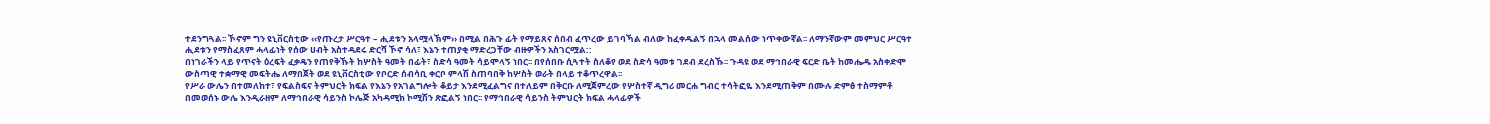ተደንግጓል፡፡ ኾኖም ግን ዩኒቨርስቲው ‹‹የጡረታ ሥርዓተ – ሒደቱን አላሟላኽም›› በሚል በሕጉ ፊት የማይጸና ሰበብ ፈጥረው ይገባኻል ብለው ከፈቀዱልኝ በኋላ መልሰው ነጥቀውኛል፡፡ ለማንኛውም መምህር ሥርዓተ ሒደቱን የማስፈጸም ሓላፊነት የሰው ሀብት አስተዳደሩ ድርሻ ኾኖ ሳለ፣ እኔን ተጠያቂ ማድረጋቸው ብዙዎችን አስገርሟል::
በነገራችን ላይ የጥናት ዕረፍት ፈቃዴን የጠየቅኹት ከሦስት ዓመት በፊት፣ ስድሳ ዓመት ሳይሞላኝ ነበር፡፡ በየሰበቡ ሲጓተት ስለቆየ ወደ ስድሳ ዓመቱ ገደብ ደረስኹ፡፡ ጉዳዩ ወደ ማኅበራዊ ፍርድ ቤት ከመሔዱ አስቀድሞ ውስጣዊ ተቋማዊ መፍትሔ ለማበጀት ወደ ዩኒቨርስቲው የቦርድ ሰብሳቢ ቀርቦ ምላሽ ስጠባበቅ ከሦስት ወራት በላይ ተቆጥረዋል፡፡
የሥራ ውሌን በተመለከተ፣ የፍልስፍና ትምህርት ክፍል የእኔን የአገልግሎት ቆይታ እንደሚፈልግና በተለይም በቅርቡ ለሚጀምረው የሦስተኛ ዲግሪ መርሐ ግብር ተሳትፎዬ እንደሚጠቅም በሙሉ ድምፅ ተስማምቶ በመወሰኑ ውሌ እንዲራዘም ለማኅበራዊ ሳይንስ ኮሌጅ አካዳሚክ ኮሚሽን ጽፎልኝ ነበር፡፡ የማኅበራዊ ሳይንስ ትምህርት ክፍል ሓላፊዎች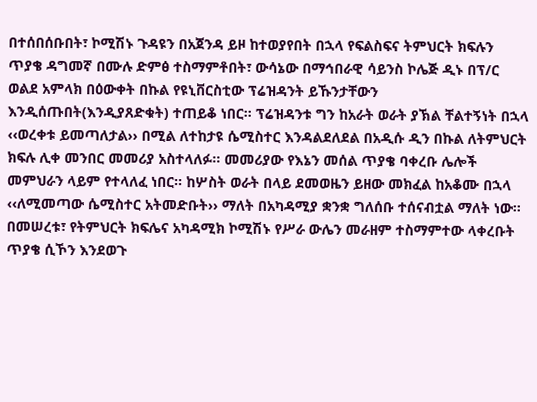በተሰበሰቡበት፣ ኮሚሽኑ ጉዳዩን በአጀንዳ ይዞ ከተወያየበት በኋላ የፍልስፍና ትምህርት ክፍሉን ጥያቄ ዳግመኛ በሙሉ ድምፅ ተስማምቶበት፣ ውሳኔው በማኅበራዊ ሳይንስ ኮሌጅ ዲኑ በፕ/ር ወልደ አምላክ በዕውቀት በኩል የዩኒቨርስቲው ፕሬዝዳንት ይኹንታቸውን እንዲሰጡበት(እንዲያጸድቁት) ተጠይቆ ነበር፡፡ ፕሬዝዳንቱ ግን ከአራት ወራት ያኽል ቸልተኝነት በኋላ ‹‹ወረቀቱ ይመጣለታል›› በሚል ለተከታዩ ሴሚስተር እንዳልደለደል በአዲሱ ዲን በኩል ለትምህርት ክፍሉ ሊቀ መንበር መመሪያ አስተላለፉ፡፡ መመሪያው የእኔን መሰል ጥያቄ ባቀረቡ ሌሎች መምህራን ላይም የተላለፈ ነበር፡፡ ከሦስት ወራት በላይ ደመወዜን ይዘው መክፈል ከአቆሙ በኋላ ‹‹ለሚመጣው ሴሚስተር አትመድቡት›› ማለት በአካዳሚያ ቋንቋ ግለሰቡ ተሰናብቷል ማለት ነው፡፡
በመሠረቱ፣ የትምህርት ክፍሌና አካዳሚክ ኮሚሽኑ የሥራ ውሌን መራዘም ተስማምተው ላቀረቡት ጥያቄ ሲኾን እንደወጉ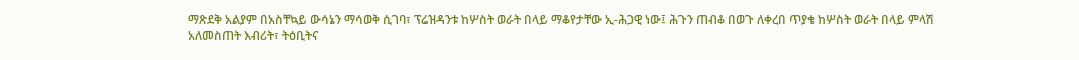ማጽደቅ አልያም በአስቸኳይ ውሳኔን ማሳወቅ ሲገባ፣ ፕሬዝዳንቱ ከሦስት ወራት በላይ ማቆየታቸው ኢ-ሕጋዊ ነው፤ ሕጉን ጠብቆ በወጉ ለቀረበ ጥያቄ ከሦስት ወራት በላይ ምላሽ አለመስጠት እብሪት፣ ትዕቢትና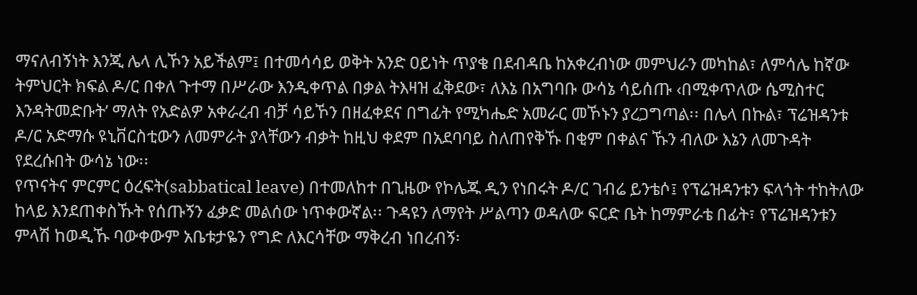ማናለብኝነት እንጂ ሌላ ሊኾን አይችልም፤ በተመሳሳይ ወቅት አንድ ዐይነት ጥያቄ በደብዳቤ ከአቀረብነው መምህራን መካከል፣ ለምሳሌ ከኛው ትምህርት ክፍል ዶ/ር በቀለ ጉተማ በሥራው እንዲቀጥል በቃል ትእዛዝ ፈቅደው፣ ለእኔ በአግባቡ ውሳኔ ሳይሰጡ ‹በሚቀጥለው ሴሚስተር እንዳትመድቡት’ ማለት የአድልዎ አቀራረብ ብቻ ሳይኾን በዘፈቀደና በግፊት የሚካሔድ አመራር መኾኑን ያረጋግጣል፡፡ በሌላ በኩል፣ ፕሬዝዳንቱ ዶ/ር አድማሱ ዩኒቨርስቲውን ለመምራት ያላቸውን ብቃት ከዚህ ቀደም በአደባባይ ስለጠየቅኹ በቂም በቀልና ኹን ብለው እኔን ለመጉዳት የደረሱበት ውሳኔ ነው፡፡
የጥናትና ምርምር ዕረፍት(sabbatical leave) በተመለከተ በጊዜው የኮሌጁ ዲን የነበሩት ዶ/ር ገብሬ ይንቴሶ፤ የፕሬዝዳንቱን ፍላጎት ተከትለው ከላይ እንደጠቀስኹት የሰጡኝን ፈቃድ መልሰው ነጥቀውኛል፡፡ ጉዳዩን ለማየት ሥልጣን ወዳለው ፍርድ ቤት ከማምራቴ በፊት፣ የፕሬዝዳንቱን ምላሽ ከወዲኹ ባውቀውም አቤቱታዬን የግድ ለእርሳቸው ማቅረብ ነበረብኝ፡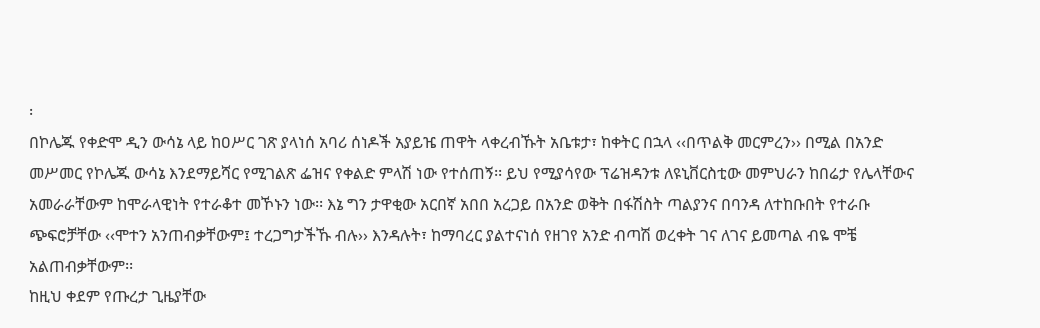፡
በኮሌጁ የቀድሞ ዲን ውሳኔ ላይ ከዐሥር ገጽ ያላነሰ አባሪ ሰነዶች አያይዤ ጠዋት ላቀረብኹት አቤቱታ፣ ከቀትር በኋላ ‹‹በጥልቅ መርምረን›› በሚል በአንድ መሥመር የኮሌጁ ውሳኔ እንደማይሻር የሚገልጽ ፌዝና የቀልድ ምላሽ ነው የተሰጠኝ፡፡ ይህ የሚያሳየው ፕሬዝዳንቱ ለዩኒቨርስቲው መምህራን ከበሬታ የሌላቸውና አመራራቸውም ከሞራላዊነት የተራቆተ መኾኑን ነው፡፡ እኔ ግን ታዋቂው አርበኛ አበበ አረጋይ በአንድ ወቅት በፋሽስት ጣልያንና በባንዳ ለተከቡበት የተራቡ ጭፍሮቻቸው ‹‹ሞተን አንጠብቃቸውም፤ ተረጋግታችኹ ብሉ›› እንዳሉት፣ ከማባረር ያልተናነሰ የዘገየ አንድ ብጣሽ ወረቀት ገና ለገና ይመጣል ብዬ ሞቼ አልጠብቃቸውም፡፡
ከዚህ ቀደም የጡረታ ጊዜያቸው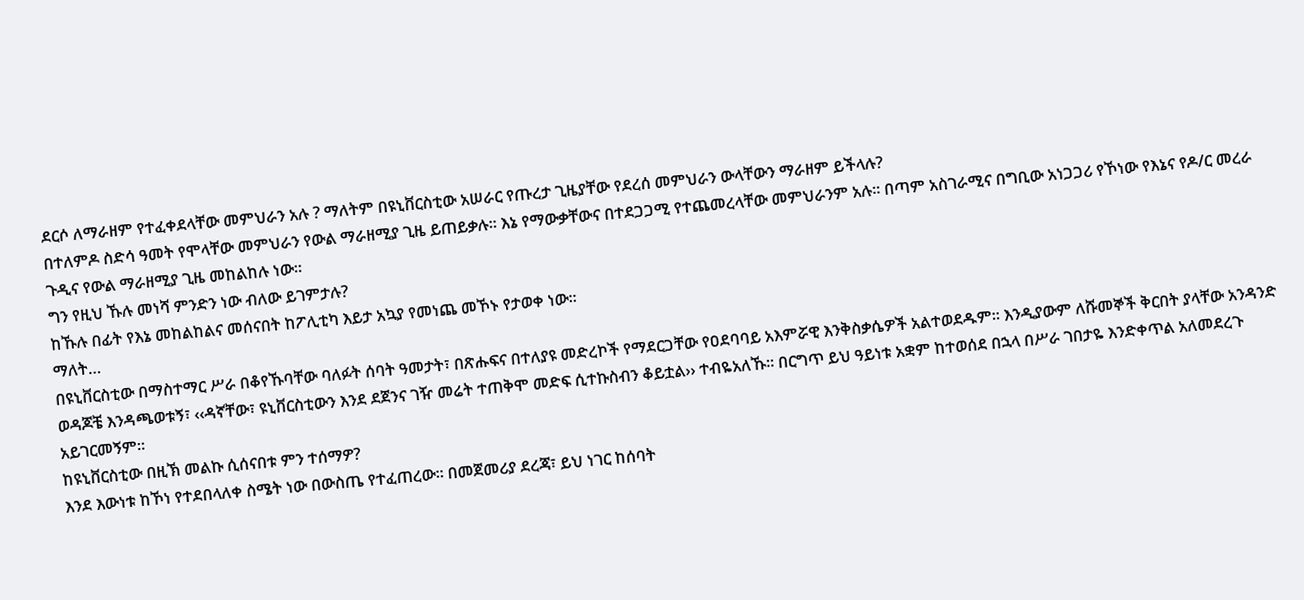ደርሶ ለማራዘም የተፈቀደላቸው መምህራን አሉ ? ማለትም በዩኒቨርስቲው አሠራር የጡረታ ጊዜያቸው የደረሰ መምህራን ውላቸውን ማራዘም ይችላሉ?
በተለምዶ ስድሳ ዓመት የሞላቸው መምህራን የውል ማራዘሚያ ጊዜ ይጠይቃሉ፡፡ እኔ የማውቃቸውና በተደጋጋሚ የተጨመረላቸው መምህራንም አሉ፡፡ በጣም አስገራሚና በግቢው አነጋጋሪ የኾነው የእኔና የዶ/ር መረራ ጉዲና የውል ማራዘሚያ ጊዜ መከልከሉ ነው፡፡
ግን የዚህ ኹሉ መነሻ ምንድን ነው ብለው ይገምታሉ?
ከኹሉ በፊት የእኔ መከልከልና መሰናበት ከፖሊቲካ እይታ አኳያ የመነጨ መኾኑ የታወቀ ነው፡፡
ማለት…
በዩኒቨርስቲው በማስተማር ሥራ በቆየኹባቸው ባለፉት ሰባት ዓመታት፣ በጽሑፍና በተለያዩ መድረኮች የማደርጋቸው የዐደባባይ አእምሯዊ እንቅስቃሴዎች አልተወደዱም፡፡ እንዲያውም ለሹመኞች ቅርበት ያላቸው አንዳንድ ወዳጆቼ እንዳጫወቱኝ፣ ‹‹ዳኛቸው፣ ዩኒቨርስቲውን እንደ ደጀንና ገዥ መሬት ተጠቅሞ መድፍ ሲተኩስብን ቆይቷል›› ተብዬአለኹ፡፡ በርግጥ ይህ ዓይነቱ አቋም ከተወሰደ በኋላ በሥራ ገበታዬ እንድቀጥል አለመደረጉ አይገርመኝም፡፡
ከዩኒቨርስቲው በዚኽ መልኩ ሲሰናበቱ ምን ተሰማዎ?
እንደ እውነቱ ከኾነ የተደበላለቀ ስሜት ነው በውስጤ የተፈጠረው፡፡ በመጀመሪያ ደረጃ፣ ይህ ነገር ከሰባት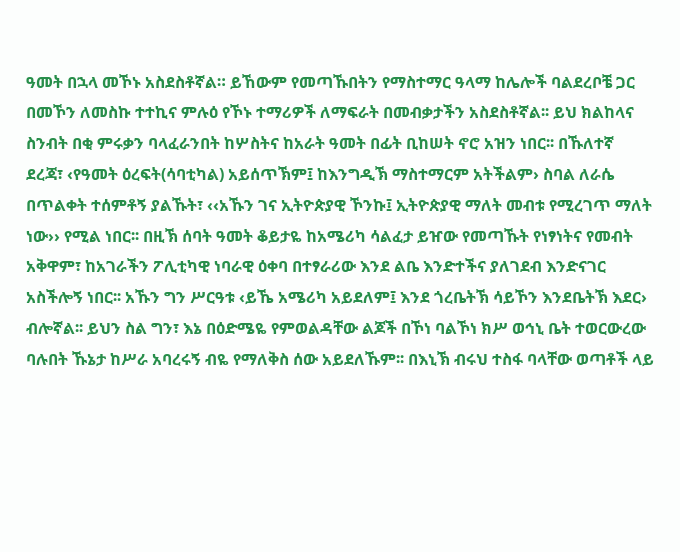ዓመት በኋላ መኾኑ አስደስቶኛል። ይኸውም የመጣኹበትን የማስተማር ዓላማ ከሌሎች ባልደረቦቼ ጋር በመኾን ለመስኩ ተተኪና ምሉዕ የኾኑ ተማሪዎች ለማፍራት በመብቃታችን አስደስቶኛል፡፡ ይህ ክልከላና ስንብት በቂ ምሩቃን ባላፈራንበት ከሦስትና ከአራት ዓመት በፊት ቢከሠት ኖሮ አዝን ነበር፡፡ በኹለተኛ ደረጃ፣ ‹የዓመት ዕረፍት(ሳባቲካል) አይሰጥኽም፤ ከእንግዲኽ ማስተማርም አትችልም› ስባል ለራሴ በጥልቀት ተሰምቶኝ ያልኹት፣ ‹‹አኹን ገና ኢትዮጵያዊ ኾንኩ፤ ኢትዮጵያዊ ማለት መብቱ የሚረገጥ ማለት ነው›› የሚል ነበር፡፡ በዚኽ ሰባት ዓመት ቆይታዬ ከአሜሪካ ሳልፈታ ይዠው የመጣኹት የነፃነትና የመብት አቅዋም፣ ከአገራችን ፖሊቲካዊ ነባራዊ ዕቀባ በተፃራሪው እንደ ልቤ እንድተችና ያለገደብ እንድናገር አስችሎኝ ነበር፡፡ አኹን ግን ሥርዓቱ ‹ይኼ አሜሪካ አይደለም፤ እንደ ጎረቤትኽ ሳይኾን እንደቤትኽ እደር› ብሎኛል፡፡ ይህን ስል ግን፣ እኔ በዕድሜዬ የምወልዳቸው ልጆች በኾነ ባልኾነ ክሥ ወኅኒ ቤት ተወርውረው ባሉበት ኹኔታ ከሥራ አባረሩኝ ብዬ የማለቅስ ሰው አይደለኹም፡፡ በእኒኽ ብሩህ ተስፋ ባላቸው ወጣቶች ላይ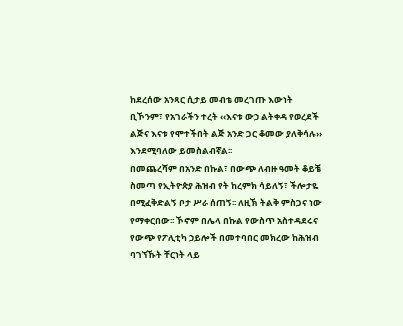ከደረሰው አንጻር ሲታይ መብቴ መረገጡ እውነት ቢኾንም፣ የአገራችን ተረት ‹‹እናቱ ውኃ ልትቀዳ የወረደች ልጅና እናቱ የሞተችበት ልጅ አንድ ጋር ቆመው ያለቅሳሉ›› እንደሚባለው ይመስልብኛል፡፡
በመጨረሻም በአንድ በኩል፣ በውጭ ለብዙ ዓመት ቆይቼ ስመጣ የኢትዮጵያ ሕዝብ የት ከረምክ ሳይለኝ፣ ችሎታዬ በሚፈቅድልኝ ቦታ ሥራ ሰጠኝ፡፡ ለዚኽ ትልቅ ምስጋና ነው የማቀርበው፡፡ ኾኖም በሌላ በኩል የውስጥ አስተዳደሩና የውጭ የፖሊቲካ ኃይሎች በመተባበር መክረው ከሕዝብ ባገኘኹት ቸርነት ላይ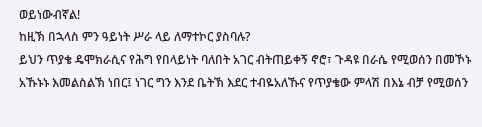ወይነውብኛል!
ከዚኽ በኋላስ ምን ዓይነት ሥራ ላይ ለማተኮር ያስባሉ?
ይህን ጥያቄ ዴሞክራሲና የሕግ የበላይነት ባለበት አገር ብትጠይቀኝ ኖሮ፣ ጉዳዩ በራሴ የሚወሰን በመኾኑ አኹኑኑ እመልስልኽ ነበር፤ ነገር ግን እንደ ቤትኽ እደር ተብዬአለኹና የጥያቄው ምላሽ በእኔ ብቻ የሚወሰን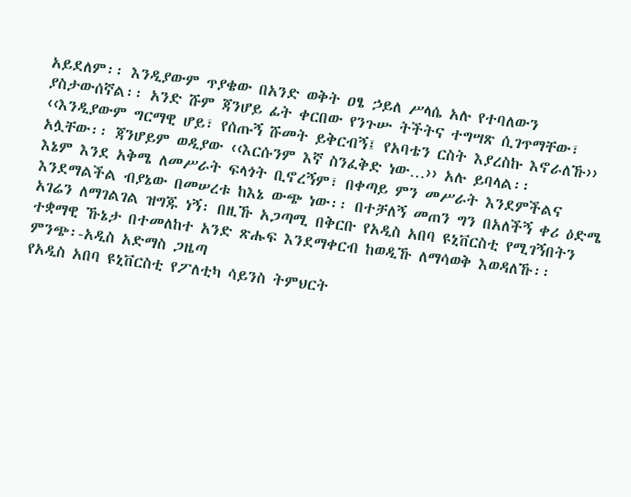አይደለም፡፡ እንዲያውም ጥያቄው በአንድ ወቅት ዐፄ ኃይለ ሥላሴ አሉ የተባለውን ያስታውሰኛል፡፡ አንድ ሹም ጃንሆይ ፊት ቀርበው የንጉሡ ትችትና ተግሣጽ ሲገጥማቸው፣ ‹‹እንዲያውም ግርማዊ ሆይ፣ የሰጡኝ ሹመት ይቅርብኝ፤ የአባቴን ርስት እያረስኩ እኖራለኹ›› አሏቸው፡፡ ጃንሆይም ወዲያው ‹‹እርሱንም እኛ ስንፈቅድ ነው…›› አሉ ይባላል፡፡
እኔም እንደ አቅሜ ለመሥራት ፍላጎት ቢኖረኝም፣ በቀጣይ ምን መሥራት እንደምችልና እንደማልችል ብያኔው በመሠረቱ ከእኔ ውጭ ነው፡፡ በተቻለኝ መጠን ግን በአለችኝ ቀሪ ዕድሜ አገሬን ለማገልገል ዝግጁ ነኝ፡ በዚኹ አጋጣሚ በቅርቡ የአዲስ አበባ ዩኒቨርስቲ የሚገኝበትን ተቋማዊ ኹኔታ በተመለከተ አንድ ጽሑፍ እንደማቀርብ ከወዲኹ ለማሳወቅ እወዳለኹ፡፡
ምንጭ፡-አዲስ አድማስ ጋዜጣ
የአዲስ አበባ ዩኒቨርስቲ የፖለቲካ ሳይንስ ትምህርት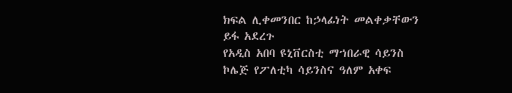ክፍል ሊቀመንበር ከኃላፊነት መልቀቃቸውን ይፋ አደረጉ
የአዲስ አበባ ዩኒቨርስቲ ማኀበራዊ ሳይንስ ኮሌጅ የፖለቲካ ሳይንስና ዓለም አቀፍ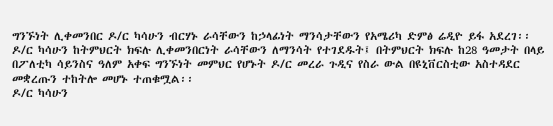ግንኙነት ሊቀመንበር ዶ/ር ካሳሁን ብርሃኑ ራሳቸውን ከኃላፊነት ማንሳታቸውን የአሜሪካ ድምፅ ሬዲዮ ይፋ አደረገ፡፡ ዶ/ር ካሳሁን ከትምህርት ክፍሉ ሊቀመንበርነት ራሳቸውን ለማንሳት የተገደዱት፤ በትምህርት ክፍሉ ከ28 ዓመታት በላይ በፖለቲካ ሳይንስና ዓለም አቀፍ ግንኙነት መምህር የሆኑት ዶ/ር መረራ ጉዲና የስራ ውል በዩኒቨርስቲው አስተዳደር መቋረጡን ተከትሎ መሆኑ ተጠቁሟል፡፡
ዶ/ር ካሳሁን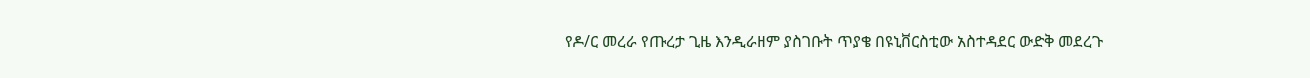የዶ/ር መረራ የጡረታ ጊዜ እንዲራዘም ያስገቡት ጥያቄ በዩኒቨርስቲው አስተዳደር ውድቅ መደረጉ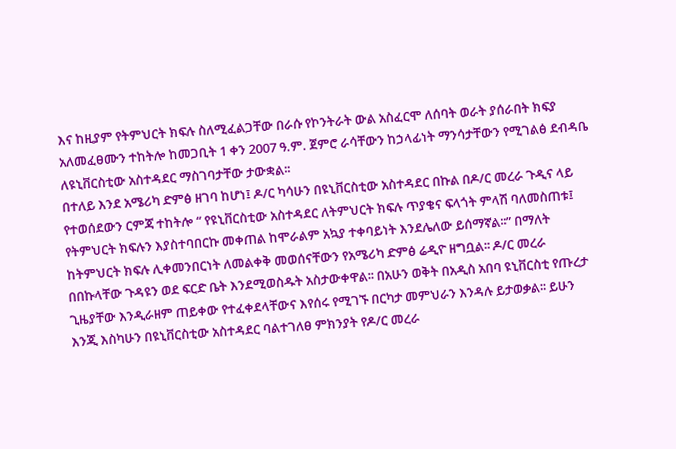እና ከዚያም የትምህርት ክፍሉ ስለሚፈልጋቸው በራሱ የኮንትራት ውል አስፈርሞ ለሰባት ወራት ያሰራበት ክፍያ አለመፈፀሙን ተከትሎ ከመጋቢት 1 ቀን 2007 ዓ.ም. ጀምሮ ራሳቸውን ከኃላፊነት ማንሳታቸውን የሚገልፅ ደብዳቤ ለዩኒቨርስቲው አስተዳደር ማስገባታቸው ታውቋል፡፡
በተለይ እንደ አሜሪካ ድምፅ ዘገባ ከሆነ፤ ዶ/ር ካሳሁን በዩኒቨርስቲው አስተዳደር በኩል በዶ/ር መረራ ጉዲና ላይ የተወሰደውን ርምጃ ተከትሎ “ የዩኒቨርስቲው አስተዳደር ለትምህርት ክፍሉ ጥያቄና ፍላጎት ምላሽ ባለመስጠቱ፤ የትምህርት ክፍሉን እያስተባበርኩ መቀጠል ከሞራልም አኳያ ተቀባይነት እንደሌለው ይሰማኛል፡፡” በማለት ከትምህርት ክፍሉ ሊቀመንበርነት ለመልቀቅ መወሰናቸውን የአሜሪካ ድምፅ ሬዲዮ ዘግቧል፡፡ ዶ/ር መረራ በበኩላቸው ጉዳዩን ወደ ፍርድ ቤት እንደሚወስዱት አስታውቀዋል፡፡ በአሁን ወቅት በአዲስ አበባ ዩኒቨርስቲ የጡረታ ጊዜያቸው እንዲራዘም ጠይቀው የተፈቀደላቸውና እየሰሩ የሚገኙ በርካታ መምህራን እንዳሉ ይታወቃል፡፡ ይሁን እንጂ እስካሁን በዩኒቨርስቲው አስተዳደር ባልተገለፀ ምክንያት የዶ/ር መረራ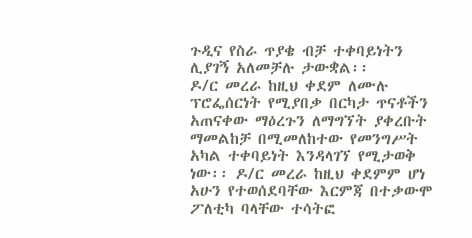ጉዲና የስራ ጥያቄ ብቻ ተቀባይነትን ሊያገኝ አለመቻሉ ታውቋል፡፡
ዶ/ር መረራ ከዚህ ቀደም ለሙሉ ፕሮፌሰርነት የሚያበቃ በርካታ ጥናቶችን አጠናቀው ማዕረጉን ለማግኘት ያቀረቡት ማመልከቻ በሚመለከተው የመንግሥት አካል ተቀባይነት እንዳላገኘ የሚታወቅ ነው፡፡ ዶ/ር መረራ ከዚህ ቀደምም ሆነ አሁን የተወሰደባቸው እርምጃ በተቃውሞ ፖለቲካ ባላቸው ተሳትፎ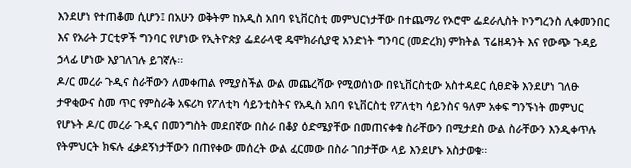እንደሆነ የተጠቆመ ሲሆን፤ በአሁን ወቅትም ከአዲስ አበባ ዩኒቨርስቲ መምህርነታቸው በተጨማሪ የኦሮሞ ፌደራሊስት ኮንግረንስ ሊቀመንበር እና የአራት ፓርቲዎች ግንባር የሆነው የኢትዮጵያ ፌደራላዊ ዴሞክራሲያዊ አንድነት ግንባር (መድረክ) ምክትል ፕሬዘዳንት እና የውጭ ጉዳይ ኃላፊ ሆነው እያገለገሉ ይገኛሉ፡፡
ዶ/ር መረራ ጉዲና ስራቸውን ለመቀጠል የሚያስችል ውል መጨረሻው የሚወሰነው በዩኒቨርስቲው አስተዳደር ሲፀድቅ እንደሆነ ገለፁ
ታዋቂውና ስመ ጥር የምስራቅ አፍሪካ የፖለቲካ ሳይንቲስትና የአዲስ አበባ ዩኒቨርስቲ የፖለቲካ ሳይንስና ዓለም አቀፍ ግንኙነት መምህር የሆኑት ዶ/ር መረራ ጉዲና በመንግስት መደበኛው በስራ በቆያ ዕድሜያቸው በመጠናቀቁ ስራቸውን በሚታደስ ውል ስራቸውን እንዲቀጥሉ የትምህርት ክፍሉ ፈቃደኝነታቸውን በጠየቀው መሰረት ውል ፈርመው በስራ ገበታቸው ላይ እንደሆኑ አስታወቁ፡፡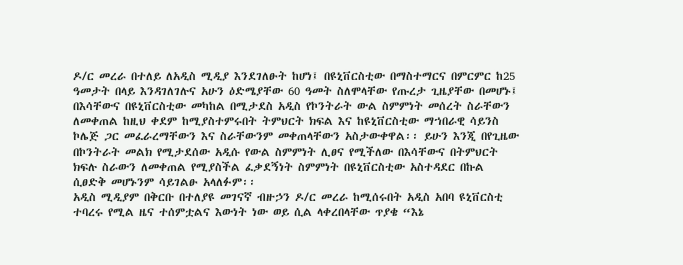ዶ/ር መረራ በተለይ ለአዲስ ሚዲያ እንደገለፁት ከሆነ፤ በዩኒቨርስቲው በማስተማርና በምርምር ከ25 ዓመታት በላይ እንዳገለገሉና አሁን ዕድሜያቸው 60 ዓመት ስለሞላቸው የጡረታ ጊዜያቸው በመሆኑ፤ በእሳቸውና በዩኒቨርስቲው መካከል በሚታደስ አዲስ የኮንትራት ውል ስምምነት መሰረት ስራቸውን ለመቀጠል ከዚህ ቀደም ከሚያስተምሩበት ትምህርት ክፍል እና ከዩኒቨርስቲው ማኀበራዊ ሳይንስ ኮሌጅ ጋር መፈራረማቸውን እና ስራቸውንም መቀጠላቸውን አስታውቀዋል፡፡ ይሁን እንጂ በየጊዜው በኮንትራት መልክ የሚታደሰው አዲሱ የውል ስምምነት ሊፀና የሚችለው በእሳቸውና በትምህርት ክፍሉ ስራውን ለመቀጠል የሚያስችል ፈቃደኝነት ስምምነት በዩኒቨርስቲው አስተዳደር በኩል ሲፀድቅ መሆኑንም ሳይገልፁ አላለፉም፡፡
አዲስ ሚዲያም በቅርቡ በተለያዩ መገናኛ ብዙኃን ዶ/ር መረራ ከሚሰሩበት አዲስ አበባ ዩኒቨርስቲ ተባረሩ የሚል ዜና ተሰምቷልና እውነት ነው ወይ ሲል ላቀረበላቸው ጥያቄ “እኔ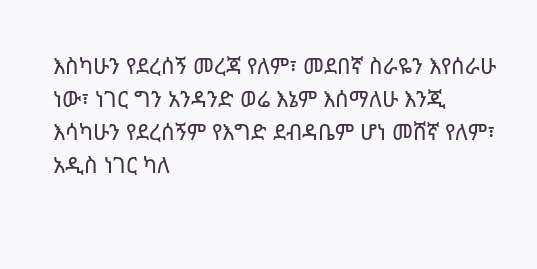እስካሁን የደረሰኝ መረጃ የለም፣ መደበኛ ስራዬን እየሰራሁ ነው፣ ነገር ግን አንዳንድ ወሬ እኔም እሰማለሁ እንጂ እሳካሁን የደረሰኝም የእግድ ደብዳቤም ሆነ መሸኛ የለም፣ አዲስ ነገር ካለ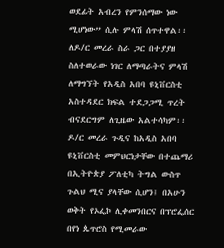ወደፊት አብረን የምንሰማው ነው ሚሆነው” ሲሉ ምላሽ ሰጥተዋል፡፡ ለዶ/ር መረራ ስራ ጋር በተያያዘ ስለተወራው ነገር ለማጣራትና ምላሽ ለማግኘት የአዲስ አበባ ዩኒቨርስቲ አስተዳደር ክፍል ተደጋጋሚ ጥረት ብናደርግም ለጊዜው አልተሳካም፡፡
ዶ/ር መረራ ጉዲና ከአዲስ አበባ ዩኒቨርስቲ መምህርነታቸው በተጨማሪ በኢትዮጵያ ፖለቲካ ትግል ውስጥ ጉልህ ሚና ያላቸው ሲሆን፤ በአሁን ወቅት የኦፌኮ ሊቀመንበርና በፕሮፌሰር በየነ ጴጥሮስ የሚመራው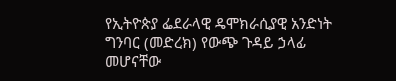የኢትዮጵያ ፌደራላዊ ዴሞክራሲያዊ አንድነት ግንባር (መድረክ) የውጭ ጉዳይ ኃላፊ መሆናቸው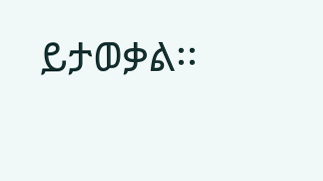ይታወቃል፡፡